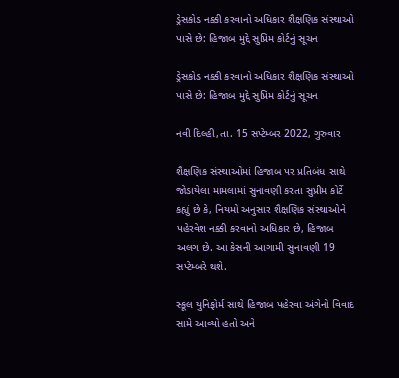ડ્રેસકોડ નક્કી કરવાનો અધિકાર શૈક્ષણિક સંસ્થાઓ પાસે છે: હિજાબ મુદ્દે સુપ્રિમ કોર્ટનું સૂચન

ડ્રેસકોડ નક્કી કરવાનો અધિકાર શૈક્ષણિક સંસ્થાઓ પાસે છે: હિજાબ મુદ્દે સુપ્રિમ કોર્ટનું સૂચન

નવી દિલ્હી,તા. 15 સપ્ટેમ્બર 2022, ગુરુવાર

શૈક્ષણિક સંસ્થાઓમાં હિજાબ પર પ્રતિબંધ સાથે જોડાયેલા મામલામાં સુનાવણી કરતા સુપ્રીમ કોર્ટે કહ્યું છે કે, નિયમો અનુસાર શૈક્ષણિક સંસ્થાઓને પહેરવેશ નક્કી કરવાનો અધિકાર છે, હિજાબ અલગ છે. આ કેસની આગામી સુનાવણી 19 સપ્ટેમ્બરે થશે.

સ્કૂલ યુનિફોર્મ સાથે હિજાબ પહેરવા અંગેનો વિવાદ સામે આવ્યો હતો અને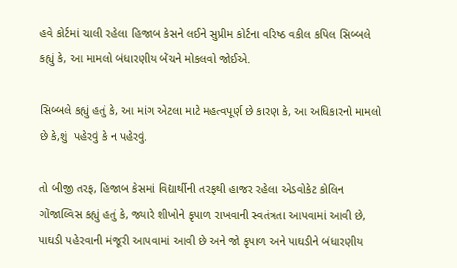હવે કોર્ટમાં ચાલી રહેલા હિજાબ કેસને લઈને સુપ્રીમ કોર્ટના વરિષ્ઠ વકીલ કપિલ સિબ્બલે કહ્યું કે, આ મામલો બંધારણીય બેંચને મોકલવો જોઈએ.

સિબ્બલે કહ્યું હતું કે, આ માંગ એટલા માટે મહત્વપૂર્ણ છે કારણ કે, આ અધિકારનો મામલો છે કે,શું  પહેરવું કે ન પહેરવું.

તો બીજી તરફ, હિજાબ કેસમાં વિદ્યાર્થીની તરફથી હાજર રહેલા એડવોકેટ કોલિન ગોંજાલ્વિસ કહ્યું હતું કે, જ્યારે શીખોને કૃપાળ રાખવાની સ્વતંત્રતા આપવામાં આવી છે, પાઘડી પહેરવાની મંજૂરી આપવામાં આવી છે અને જો કૃપાળ અને પાઘડીને બંધારણીય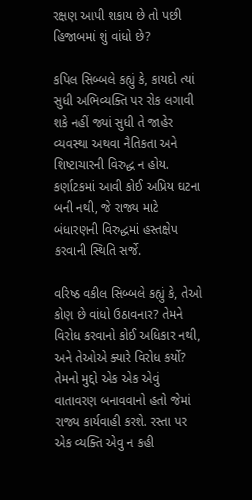રક્ષણ આપી શકાય છે તો પછી હિજાબમાં શું વાંધો છે?

કપિલ સિબ્બલે કહ્યું કે, કાયદો ત્યાં સુધી અભિવ્યક્તિ પર રોક લગાવી શકે નહીં જ્યાં સુધી તે જાહેર વ્યવસ્થા અથવા નૈતિકતા અને શિષ્ટાચારની વિરુદ્ધ ન હોય. કર્ણાટકમાં આવી કોઈ અપ્રિય ઘટના બની નથી, જે રાજ્ય માટે બંધારણની વિરુદ્ધમાં હસ્તક્ષેપ કરવાની સ્થિતિ સર્જે.

વરિષ્ઠ વકીલ સિબ્બલે કહ્યું કે, તેઓ કોણ છે વાંધો ઉઠાવનાર? તેમને વિરોધ કરવાનો કોઈ અધિકાર નથી, અને તેઓએ ક્યારે વિરોધ કર્યો? તેમનો મુદ્દો એક એક એવું વાતાવરણ બનાવવાનો હતો જેમાં રાજ્ય કાર્યવાહી કરશે. રસ્તા પર એક વ્યક્તિ એવુ ન કહી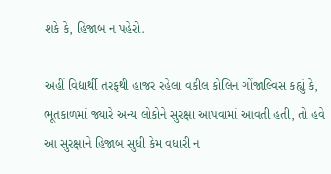શકે કે, હિજાબ ન પહેરો.

અહીં વિદ્યાર્થી તરફથી હાજર રહેલા વકીલ કોલિન ગોંજાલ્વિસ કહ્યું કે, ભૂતકાળમાં જ્યારે અન્ય લોકોને સુરક્ષા આપવામાં આવતી હતી, તો હવે આ સુરક્ષાને હિજાબ સુધી કેમ વધારી ન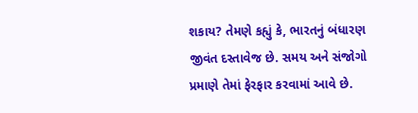શકાય? તેમણે કહ્યું કે, ભારતનું બંધારણ જીવંત દસ્તાવેજ છે. સમય અને સંજોગો પ્રમાણે તેમાં ફેરફાર કરવામાં આવે છે.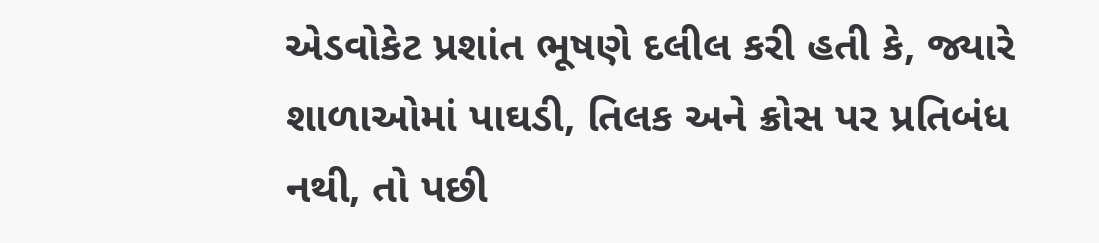એડવોકેટ પ્રશાંત ભૂષણે દલીલ કરી હતી કે, જ્યારે શાળાઓમાં પાઘડી, તિલક અને ક્રોસ પર પ્રતિબંધ નથી, તો પછી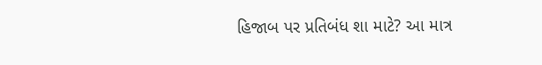હિજાબ પર પ્રતિબંધ શા માટે? આ માત્ર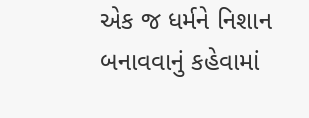એક જ ધર્મને નિશાન બનાવવાનું કહેવામાં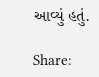આવ્યું હતું.

Share: